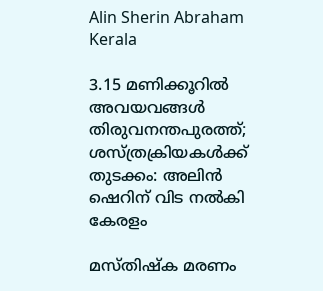Alin Sherin Abraham
Kerala

3.15 മണിക്കൂറില്‍ അവയവങ്ങള്‍ തിരുവനന്തപുരത്ത്; ശസ്ത്രക്രിയകൾക്ക് തുടക്കം: അലിന്‍ ഷെറിന് വിട നല്‍കി കേരളം

മസ്തിഷ്‌ക മരണം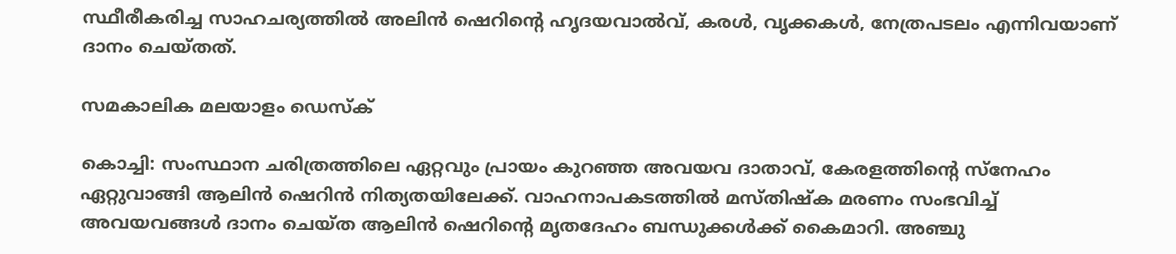സ്ഥീരീകരിച്ച സാഹചര്യത്തില്‍ അലിന്‍ ഷെറിന്റെ ഹൃദയവാല്‍വ്, കരള്‍, വൃക്കകള്‍, നേത്രപടലം എന്നിവയാണ് ദാനം ചെയ്തത്.

സമകാലിക മലയാളം ഡെസ്ക്

കൊച്ചി: സംസ്ഥാന ചരിത്രത്തിലെ ഏറ്റവും പ്രായം കുറഞ്ഞ അവയവ ദാതാവ്, കേരളത്തിന്റെ സ്‌നേഹം ഏറ്റുവാങ്ങി ആലിന്‍ ഷെറിന്‍ നിത്യതയിലേക്ക്. വാഹനാപകടത്തില്‍ മസ്തിഷ്‌ക മരണം സംഭവിച്ച് അവയവങ്ങള്‍ ദാനം ചെയ്ത ആലിന്‍ ഷെറിന്റെ മൃതദേഹം ബന്ധുക്കള്‍ക്ക് കൈമാറി. അഞ്ചു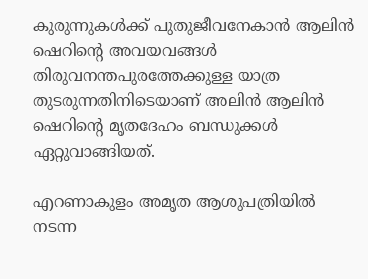കുരുന്നുകൾക്ക് പുതുജീവനേകാന്‍ ആലിന്‍ ഷെറിന്റെ അവയവങ്ങള്‍ തിരുവനന്തപുരത്തേക്കുള്ള യാത്ര തുടരുന്നതിനിടെയാണ് അലിന്‍ ആലിന്‍ ഷെറിന്റെ മൃതദേഹം ബന്ധുക്കള്‍ ഏറ്റുവാങ്ങിയത്.

എറണാകുളം അമൃത ആശുപത്രിയില്‍ നടന്ന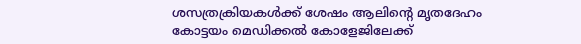ശസത്രക്രിയകള്‍ക്ക് ശേഷം ആലിന്റെ മൃതദേഹം കോട്ടയം മെഡിക്കല്‍ കോളേജിലേക്ക്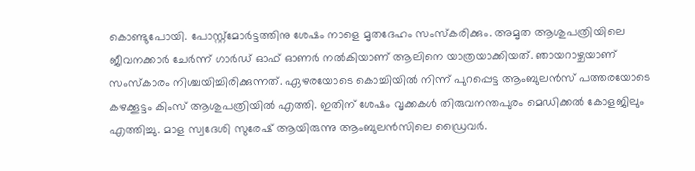കൊണ്ടുപോയി. പോസ്റ്റ്‌മോര്‍ട്ടത്തിനു ശേഷം നാളെ മൃതദേഹം സംസ്‌കരിക്കും. അമൃത ആശുപത്രിയിലെ ജീവനക്കാര്‍ ചേര്‍ന്ന് ഗാര്‍ഡ് ഓഫ് ഓണര്‍ നല്‍കിയാണ് ആലിനെ യാത്രയാക്കിയത്. ഞായറാഴ്ചയാണ് സംസ്‌കാരം നിശ്ചയിച്ചിരിക്കുന്നത്. ഏഴരയോടെ കൊച്ചിയില്‍ നിന്ന് പുറപ്പെട്ട ആംബുലന്‍സ് പത്തരയോടെ കഴക്കൂട്ടം കിംസ് ആശുപത്രിയില്‍ എത്തി. ഇതിന് ശേഷം വൃക്കകള്‍ തിരുവനന്തപുരം മെഡിക്കല്‍ കോളജിലും എത്തിച്ചു. മാള സ്വദേശി സുരേഷ് ആയിരുന്നു ആംബുലൻസിലെ ഡ്രൈവർ.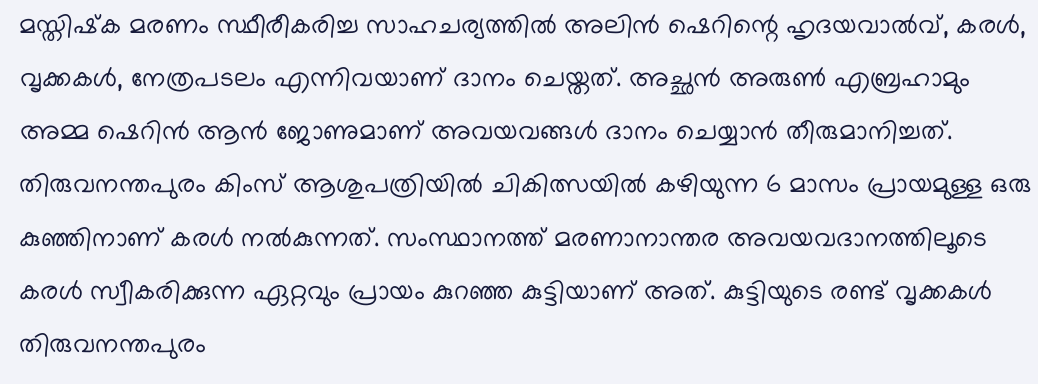മസ്തിഷ്‌ക മരണം സ്ഥീരീകരിച്ച സാഹചര്യത്തില്‍ അലിന്‍ ഷെറിന്റെ ഹൃദയവാല്‍വ്, കരള്‍, വൃക്കകള്‍, നേത്രപടലം എന്നിവയാണ് ദാനം ചെയ്തത്. അച്ഛന്‍ അരുണ്‍ എബ്രഹാമും അമ്മ ഷെറിന്‍ ആന്‍ ജോണുമാണ് അവയവങ്ങള്‍ ദാനം ചെയ്യാന്‍ തീരുമാനിച്ചത്. തിരുവനന്തപുരം കിംസ് ആശുപത്രിയില്‍ ചികിത്സയില്‍ കഴിയുന്ന 6 മാസം പ്രായമുള്ള ഒരു കുഞ്ഞിനാണ് കരള്‍ നല്‍കുന്നത്. സംസ്ഥാനത്ത് മരണാനാന്തര അവയവദാനത്തിലൂടെ കരള്‍ സ്വീകരിക്കുന്ന ഏറ്റവും പ്രായം കുറഞ്ഞ കുട്ടിയാണ് അത്. കുട്ടിയുടെ രണ്ട് വൃക്കകള്‍ തിരുവനന്തപുരം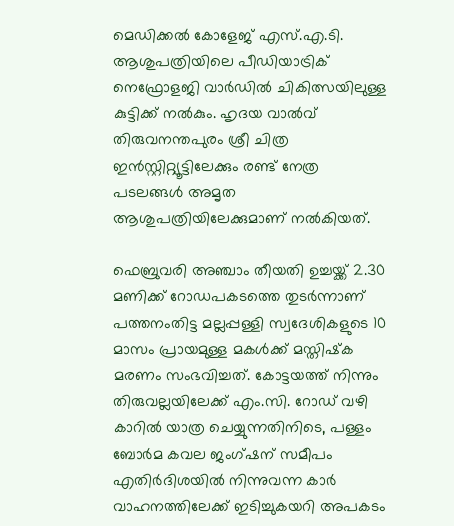മെഡിക്കല്‍ കോളേജ് എസ്.എ.ടി. ആശുപത്രിയിലെ പീഡിയാട്രിക് നെഫ്രോളജി വാര്‍ഡില്‍ ചികിത്സയിലുള്ള കുട്ടിക്ക് നല്‍കും. ഹൃദയ വാല്‍വ് തിരുവനന്തപുരം ശ്രീ ചിത്ര ഇന്‍സ്റ്റിറ്റ്യൂട്ടിലേക്കും രണ്ട് നേത്ര പടലങ്ങള്‍ അമൃത ആശുപത്രിയിലേക്കുമാണ് നല്‍കിയത്.

ഫെബ്രുവരി അഞ്ചാം തീയതി ഉച്ചയ്ക്ക് 2.30 മണിക്ക് റോഡപകടത്തെ തുടര്‍ന്നാണ് പത്തനംതിട്ട മല്ലപ്പള്ളി സ്വദേശികളുടെ 10 മാസം പ്രായമുള്ള മകള്‍ക്ക് മസ്തിഷ്‌ക മരണം സംഭവിച്ചത്. കോട്ടയത്ത് നിന്നും തിരുവല്ലയിലേക്ക് എം.സി. റോഡ് വഴി കാറില്‍ യാത്ര ചെയ്യുന്നതിനിടെ, പള്ളം ബോര്‍മ കവല ജംഗ്ഷന് സമീപം എതിര്‍ദിശയില്‍ നിന്നുവന്ന കാര്‍ വാഹനത്തിലേക്ക് ഇടിച്ചുകയറി അപകടം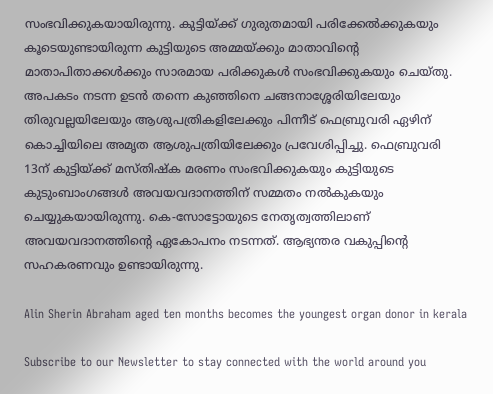സംഭവിക്കുകയായിരുന്നു. കുട്ടിയ്ക്ക് ഗുരുതമായി പരിക്കേല്‍ക്കുകയും കൂടെയുണ്ടായിരുന്ന കുട്ടിയുടെ അമ്മയ്ക്കും മാതാവിന്റെ മാതാപിതാക്കള്‍ക്കും സാരമായ പരിക്കുകള്‍ സംഭവിക്കുകയും ചെയ്തു. അപകടം നടന്ന ഉടന്‍ തന്നെ കുഞ്ഞിനെ ചങ്ങനാശ്ശേരിയിലേയും തിരുവല്ലയിലേയും ആശുപത്രികളിലേക്കും പിന്നീട് ഫെബ്രുവരി ഏഴിന് കൊച്ചിയിലെ അമൃത ആശുപത്രിയിലേക്കും പ്രവേശിപ്പിച്ചു. ഫെബ്രുവരി 13ന് കുട്ടിയ്ക്ക് മസ്തിഷ്‌ക മരണം സംഭവിക്കുകയും കുട്ടിയുടെ കുടുംബാംഗങ്ങള്‍ അവയവദാനത്തിന് സമ്മതം നല്‍കുകയും ചെയ്യുകയായിരുന്നു. കെ-സോട്ടോയുടെ നേതൃത്വത്തിലാണ് അവയവദാനത്തിന്റെ ഏകോപനം നടന്നത്. ആഭ്യന്തര വകുപ്പിന്റെ സഹകരണവും ഉണ്ടായിരുന്നു.

Alin Sherin Abraham aged ten months becomes the youngest organ donor in kerala

Subscribe to our Newsletter to stay connected with the world around you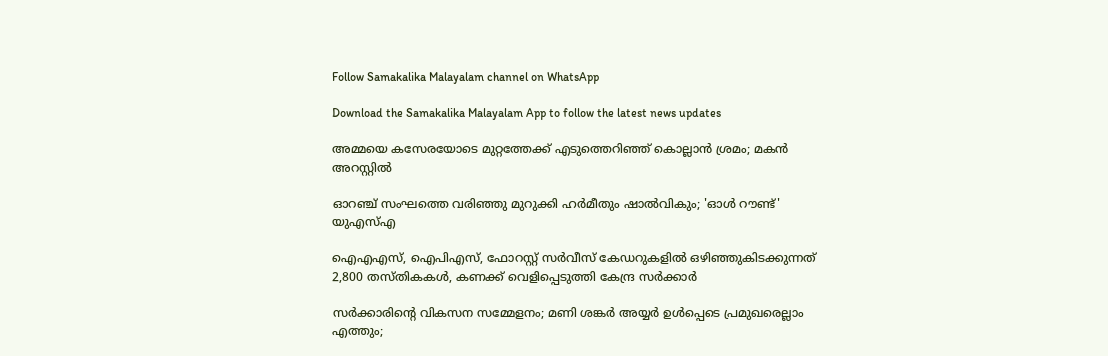Follow Samakalika Malayalam channel on WhatsApp

Download the Samakalika Malayalam App to follow the latest news updates

അമ്മയെ കസേരയോടെ മുറ്റത്തേക്ക് എടുത്തെറിഞ്ഞ് കൊല്ലാൻ ശ്രമം; മകൻ അറസ്റ്റിൽ

ഓറഞ്ച് സംഘത്തെ വരിഞ്ഞു മുറുക്കി ഹര്‍മീതും ഷാല്‍വികും; 'ഓൾ റൗണ്ട്' യുഎസ്എ

ഐഎഎസ്, ഐപിഎസ്, ഫോറസ്റ്റ് സർവീസ് കേഡറുകളിൽ ഒഴിഞ്ഞുകിടക്കുന്നത് 2,800 തസ്തികകൾ, കണക്ക് വെളിപ്പെടുത്തി കേന്ദ്ര സർക്കാർ

സർക്കാരിന്റെ വികസന സമ്മേളനം; മണി ശങ്കർ അയ്യർ ഉൾപ്പെടെ പ്രമുഖരെല്ലാം എത്തും;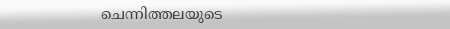ചെന്നിത്തലയുടെ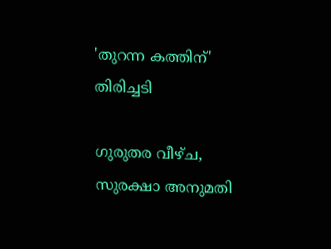'തുറന്ന കത്തിന്' തിരിച്ചടി

ഗുരുതര വീഴ്ച, സുരക്ഷാ അനുമതി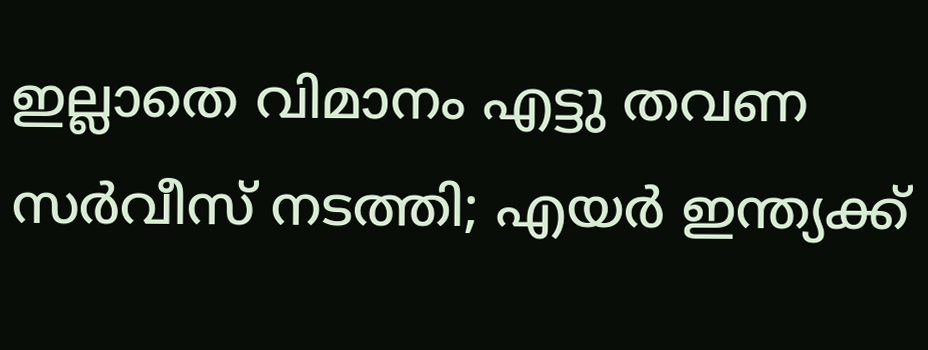ഇല്ലാതെ വിമാനം എട്ടു തവണ സര്‍വീസ് നടത്തി; എയര്‍ ഇന്ത്യക്ക്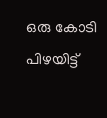ഒരു കോടി പിഴയിട്ട്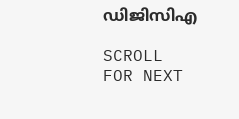ഡിജിസിഎ

SCROLL FOR NEXT